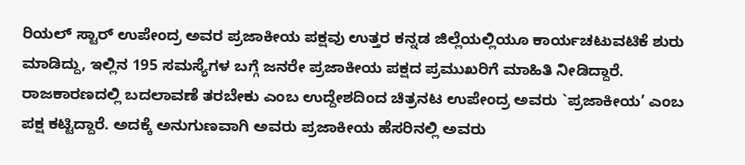ರಿಯಲ್ ಸ್ಟಾರ್ ಉಪೇಂದ್ರ ಅವರ ಪ್ರಜಾಕೀಯ ಪಕ್ಷವು ಉತ್ತರ ಕನ್ನಡ ಜಿಲ್ಲೆಯಲ್ಲಿಯೂ ಕಾರ್ಯಚಟುವಟಿಕೆ ಶುರು ಮಾಡಿದ್ದು, ಇಲ್ಲಿನ 195 ಸಮಸ್ಯೆಗಳ ಬಗ್ಗೆ ಜನರೇ ಪ್ರಜಾಕೀಯ ಪಕ್ಷದ ಪ್ರಮುಖರಿಗೆ ಮಾಹಿತಿ ನೀಡಿದ್ದಾರೆ.
ರಾಜಕಾರಣದಲ್ಲಿ ಬದಲಾವಣೆ ತರಬೇಕು ಎಂಬ ಉದ್ದೇಶದಿಂದ ಚಿತ್ರನಟ ಉಪೇಂದ್ರ ಅವರು `ಪ್ರಜಾಕೀಯ’ ಎಂಬ ಪಕ್ಷ ಕಟ್ಟಿದ್ದಾರೆ. ಅದಕ್ಕೆ ಅನುಗುಣವಾಗಿ ಅವರು ಪ್ರಜಾಕೀಯ ಹೆಸರಿನಲ್ಲಿ ಅವರು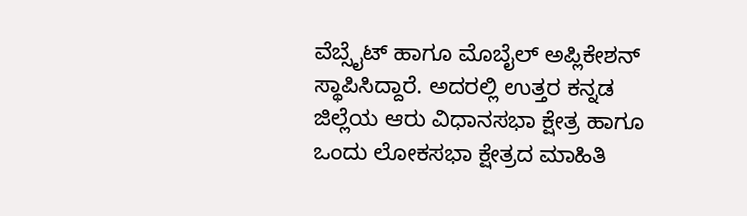ವೆಬ್ಸೈಟ್ ಹಾಗೂ ಮೊಬೈಲ್ ಅಪ್ಲಿಕೇಶನ್ ಸ್ಥಾಪಿಸಿದ್ದಾರೆ. ಅದರಲ್ಲಿ ಉತ್ತರ ಕನ್ನಡ ಜಿಲ್ಲೆಯ ಆರು ವಿಧಾನಸಭಾ ಕ್ಷೇತ್ರ ಹಾಗೂ ಒಂದು ಲೋಕಸಭಾ ಕ್ಷೇತ್ರದ ಮಾಹಿತಿ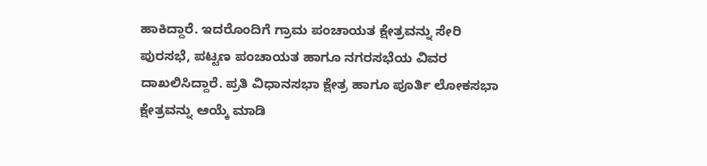ಹಾಕಿದ್ದಾರೆ. ಇದರೊಂದಿಗೆ ಗ್ರಾಮ ಪಂಚಾಯತ ಕ್ಷೇತ್ರವನ್ನು ಸೇರಿ ಪುರಸಭೆ, ಪಟ್ಟಣ ಪಂಚಾಯತ ಹಾಗೂ ನಗರಸಭೆಯ ವಿವರ ದಾಖಲಿಸಿದ್ದಾರೆ. ಪ್ರತಿ ವಿಧಾನಸಭಾ ಕ್ಷೇತ್ರ ಹಾಗೂ ಪೂರ್ತಿ ಲೋಕಸಭಾ ಕ್ಷೇತ್ರವನ್ನು ಆಯ್ಕೆ ಮಾಡಿ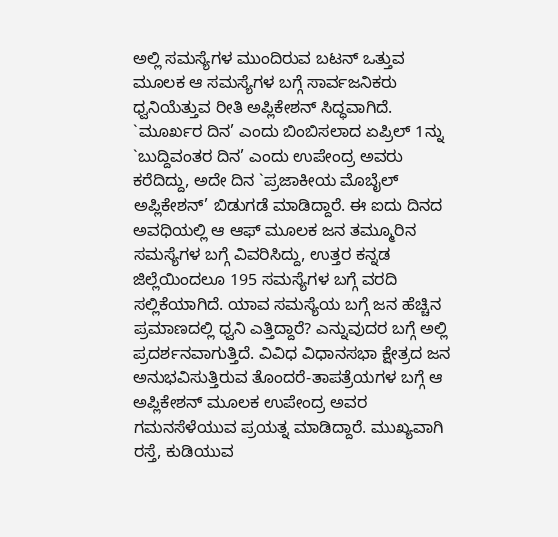ಅಲ್ಲಿ ಸಮಸ್ಯೆಗಳ ಮುಂದಿರುವ ಬಟನ್ ಒತ್ತುವ ಮೂಲಕ ಆ ಸಮಸ್ಯೆಗಳ ಬಗ್ಗೆ ಸಾರ್ವಜನಿಕರು ಧ್ವನಿಯೆತ್ತುವ ರೀತಿ ಅಪ್ಲಿಕೇಶನ್ ಸಿದ್ಧವಾಗಿದೆ.
`ಮೂರ್ಖರ ದಿನ’ ಎಂದು ಬಿಂಬಿಸಲಾದ ಏಪ್ರಿಲ್ 1ನ್ನು `ಬುದ್ದಿವಂತರ ದಿನ’ ಎಂದು ಉಪೇಂದ್ರ ಅವರು ಕರೆದಿದ್ದು, ಅದೇ ದಿನ `ಪ್ರಜಾಕೀಯ ಮೊಬೈಲ್ ಅಪ್ಲಿಕೇಶನ್’ ಬಿಡುಗಡೆ ಮಾಡಿದ್ದಾರೆ. ಈ ಐದು ದಿನದ ಅವಧಿಯಲ್ಲಿ ಆ ಆಫ್ ಮೂಲಕ ಜನ ತಮ್ಮೂರಿನ ಸಮಸ್ಯೆಗಳ ಬಗ್ಗೆ ವಿವರಿಸಿದ್ದು, ಉತ್ತರ ಕನ್ನಡ ಜಿಲ್ಲೆಯಿಂದಲೂ 195 ಸಮಸ್ಯೆಗಳ ಬಗ್ಗೆ ವರದಿ ಸಲ್ಲಿಕೆಯಾಗಿದೆ. ಯಾವ ಸಮಸ್ಯೆಯ ಬಗ್ಗೆ ಜನ ಹೆಚ್ಚಿನ ಪ್ರಮಾಣದಲ್ಲಿ ಧ್ವನಿ ಎತ್ತಿದ್ದಾರೆ? ಎನ್ನುವುದರ ಬಗ್ಗೆ ಅಲ್ಲಿ ಪ್ರದರ್ಶನವಾಗುತ್ತಿದೆ. ವಿವಿಧ ವಿಧಾನಸಭಾ ಕ್ಷೇತ್ರದ ಜನ ಅನುಭವಿಸುತ್ತಿರುವ ತೊಂದರೆ-ತಾಪತ್ರೆಯಗಳ ಬಗ್ಗೆ ಆ ಅಪ್ಲಿಕೇಶನ್ ಮೂಲಕ ಉಪೇಂದ್ರ ಅವರ ಗಮನಸೆಳೆಯುವ ಪ್ರಯತ್ನ ಮಾಡಿದ್ದಾರೆ. ಮುಖ್ಯವಾಗಿ ರಸ್ತೆ, ಕುಡಿಯುವ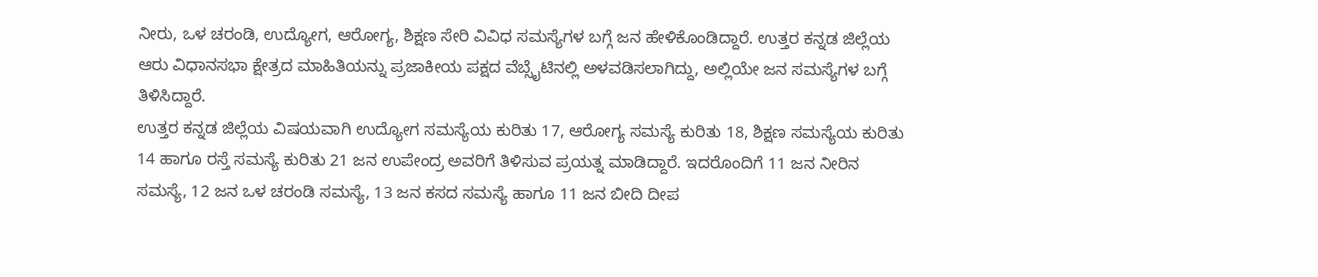ನೀರು, ಒಳ ಚರಂಡಿ, ಉದ್ಯೋಗ, ಆರೋಗ್ಯ, ಶಿಕ್ಷಣ ಸೇರಿ ವಿವಿಧ ಸಮಸ್ಯೆಗಳ ಬಗ್ಗೆ ಜನ ಹೇಳಿಕೊಂಡಿದ್ದಾರೆ. ಉತ್ತರ ಕನ್ನಡ ಜಿಲ್ಲೆಯ ಆರು ವಿಧಾನಸಭಾ ಕ್ಷೇತ್ರದ ಮಾಹಿತಿಯನ್ನು ಪ್ರಜಾಕೀಯ ಪಕ್ಷದ ವೆಬ್ಸೈಟಿನಲ್ಲಿ ಅಳವಡಿಸಲಾಗಿದ್ದು, ಅಲ್ಲಿಯೇ ಜನ ಸಮಸ್ಯೆಗಳ ಬಗ್ಗೆ ತಿಳಿಸಿದ್ದಾರೆ.
ಉತ್ತರ ಕನ್ನಡ ಜಿಲ್ಲೆಯ ವಿಷಯವಾಗಿ ಉದ್ಯೋಗ ಸಮಸ್ಯೆಯ ಕುರಿತು 17, ಆರೋಗ್ಯ ಸಮಸ್ಯೆ ಕುರಿತು 18, ಶಿಕ್ಷಣ ಸಮಸ್ಯೆಯ ಕುರಿತು 14 ಹಾಗೂ ರಸ್ತೆ ಸಮಸ್ಯೆ ಕುರಿತು 21 ಜನ ಉಪೇಂದ್ರ ಅವರಿಗೆ ತಿಳಿಸುವ ಪ್ರಯತ್ನ ಮಾಡಿದ್ದಾರೆ. ಇದರೊಂದಿಗೆ 11 ಜನ ನೀರಿನ ಸಮಸ್ಯೆ, 12 ಜನ ಒಳ ಚರಂಡಿ ಸಮಸ್ಯೆ, 13 ಜನ ಕಸದ ಸಮಸ್ಯೆ ಹಾಗೂ 11 ಜನ ಬೀದಿ ದೀಪ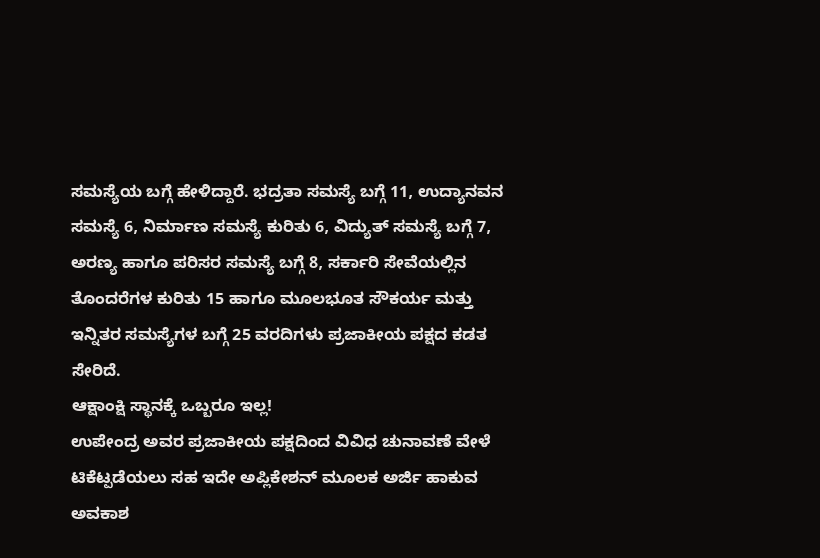ಸಮಸ್ಯೆಯ ಬಗ್ಗೆ ಹೇಳಿದ್ದಾರೆ. ಭದ್ರತಾ ಸಮಸ್ಯೆ ಬಗ್ಗೆ 11, ಉದ್ಯಾನವನ ಸಮಸ್ಯೆ 6, ನಿರ್ಮಾಣ ಸಮಸ್ಯೆ ಕುರಿತು 6, ವಿದ್ಯುತ್ ಸಮಸ್ಯೆ ಬಗ್ಗೆ 7, ಅರಣ್ಯ ಹಾಗೂ ಪರಿಸರ ಸಮಸ್ಯೆ ಬಗ್ಗೆ 8, ಸರ್ಕಾರಿ ಸೇವೆಯಲ್ಲಿನ ತೊಂದರೆಗಳ ಕುರಿತು 15 ಹಾಗೂ ಮೂಲಭೂತ ಸೌಕರ್ಯ ಮತ್ತು ಇನ್ನಿತರ ಸಮಸ್ಯೆಗಳ ಬಗ್ಗೆ 25 ವರದಿಗಳು ಪ್ರಜಾಕೀಯ ಪಕ್ಷದ ಕಡತ ಸೇರಿದೆ.
ಆಕ್ಷಾಂಕ್ಷಿ ಸ್ಥಾನಕ್ಕೆ ಒಬ್ಬರೂ ಇಲ್ಲ!
ಉಪೇಂದ್ರ ಅವರ ಪ್ರಜಾಕೀಯ ಪಕ್ಷದಿಂದ ವಿವಿಧ ಚುನಾವಣೆ ವೇಳೆ ಟಿಕೆಟ್ಪಡೆಯಲು ಸಹ ಇದೇ ಅಪ್ಲಿಕೇಶನ್ ಮೂಲಕ ಅರ್ಜಿ ಹಾಕುವ ಅವಕಾಶ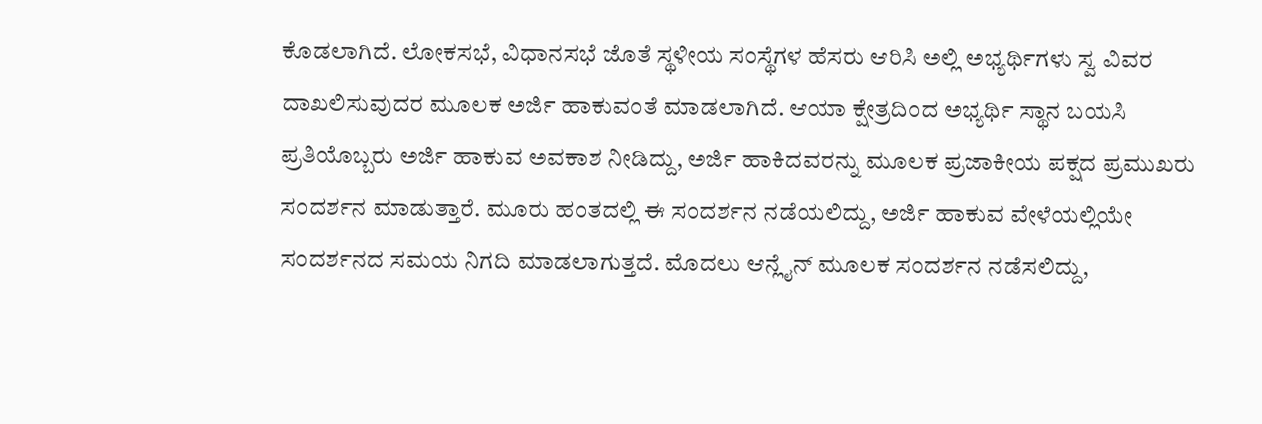ಕೊಡಲಾಗಿದೆ. ಲೋಕಸಭೆ, ವಿಧಾನಸಭೆ ಜೊತೆ ಸ್ಥಳೀಯ ಸಂಸ್ಥೆಗಳ ಹೆಸರು ಆರಿಸಿ ಅಲ್ಲಿ ಅಭ್ಯರ್ಥಿಗಳು ಸ್ವ ವಿವರ ದಾಖಲಿಸುವುದರ ಮೂಲಕ ಅರ್ಜಿ ಹಾಕುವಂತೆ ಮಾಡಲಾಗಿದೆ. ಆಯಾ ಕ್ಷೇತ್ರದಿಂದ ಅಭ್ಯರ್ಥಿ ಸ್ಥಾನ ಬಯಸಿ ಪ್ರತಿಯೊಬ್ಬರು ಅರ್ಜಿ ಹಾಕುವ ಅವಕಾಶ ನೀಡಿದ್ದು, ಅರ್ಜಿ ಹಾಕಿದವರನ್ನು ಮೂಲಕ ಪ್ರಜಾಕೀಯ ಪಕ್ಷದ ಪ್ರಮುಖರು ಸಂದರ್ಶನ ಮಾಡುತ್ತಾರೆ. ಮೂರು ಹಂತದಲ್ಲಿ ಈ ಸಂದರ್ಶನ ನಡೆಯಲಿದ್ದು, ಅರ್ಜಿ ಹಾಕುವ ವೇಳೆಯಲ್ಲಿಯೇ ಸಂದರ್ಶನದ ಸಮಯ ನಿಗದಿ ಮಾಡಲಾಗುತ್ತದೆ. ಮೊದಲು ಆನ್ಲೈನ್ ಮೂಲಕ ಸಂದರ್ಶನ ನಡೆಸಲಿದ್ದು,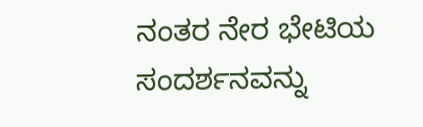ನಂತರ ನೇರ ಭೇಟಿಯ ಸಂದರ್ಶನವನ್ನು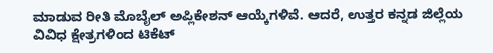ಮಾಡುವ ರೀತಿ ಮೊಬೈಲ್ ಅಪ್ಲಿಕೇಶನ್ ಆಯ್ಕೆಗಳಿವೆ. ಆದರೆ, ಉತ್ತರ ಕನ್ನಡ ಜಿಲ್ಲೆಯ ವಿವಿಧ ಕ್ಷೇತ್ರಗಳಿಂದ ಟಿಕೆಟ್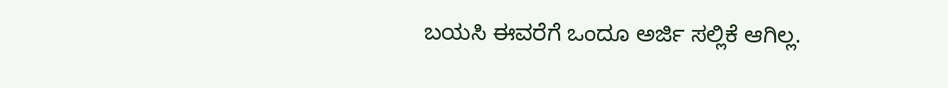ಬಯಸಿ ಈವರೆಗೆ ಒಂದೂ ಅರ್ಜಿ ಸಲ್ಲಿಕೆ ಆಗಿಲ್ಲ.